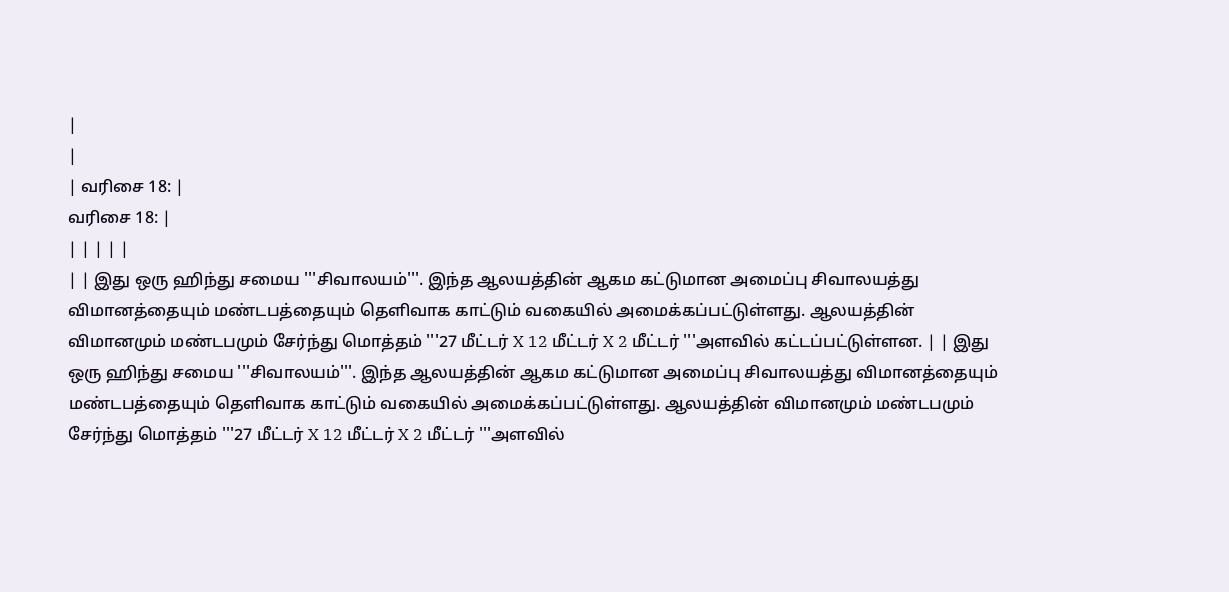|
|
| வரிசை 18: |
வரிசை 18: |
| | | | |
| | இது ஒரு ஹிந்து சமைய '''சிவாலயம்'''. இந்த ஆலயத்தின் ஆகம கட்டுமான அமைப்பு சிவாலயத்து விமானத்தையும் மண்டபத்தையும் தெளிவாக காட்டும் வகையில் அமைக்கப்பட்டுள்ளது. ஆலயத்தின் விமானமும் மண்டபமும் சேர்ந்து மொத்தம் '''27 மீட்டர் X 12 மீட்டர் X 2 மீட்டர் '''அளவில் கட்டப்பட்டுள்ளன. | | இது ஒரு ஹிந்து சமைய '''சிவாலயம்'''. இந்த ஆலயத்தின் ஆகம கட்டுமான அமைப்பு சிவாலயத்து விமானத்தையும் மண்டபத்தையும் தெளிவாக காட்டும் வகையில் அமைக்கப்பட்டுள்ளது. ஆலயத்தின் விமானமும் மண்டபமும் சேர்ந்து மொத்தம் '''27 மீட்டர் X 12 மீட்டர் X 2 மீட்டர் '''அளவில்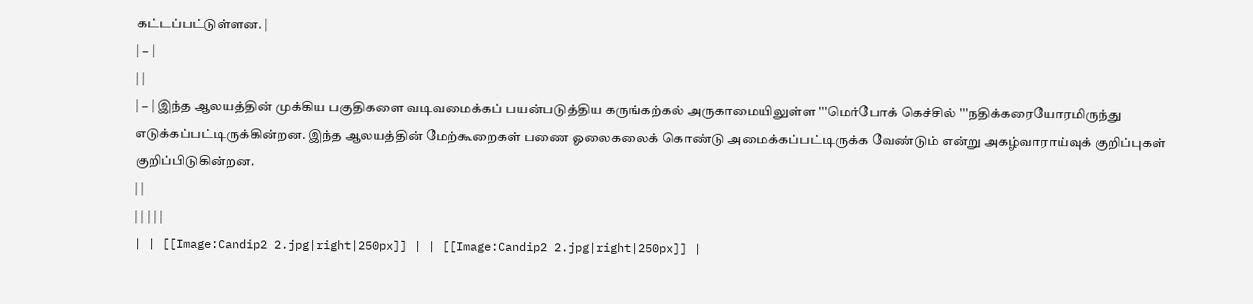கட்டப்பட்டுள்ளன. |
| − |
| |
| − | இந்த ஆலயத்தின் முக்கிய பகுதிகளை வடிவமைக்கப் பயன்படுத்திய கருங்கற்கல் அருகாமையிலுள்ள '''மெர்போக் கெச்சில் '''நதிக்கரையோரமிருந்து எடுக்கப்பட்டிருக்கின்றன. இந்த ஆலயத்தின் மேற்கூறைகள் பணை ஓலைகலைக் கொண்டு அமைக்கப்பட்டிருக்க வேண்டும் என்று அகழ்வாராய்வுக் குறிப்புகள் குறிப்பிடுகின்றன.
| |
| | | | |
| | [[Image:Candip2 2.jpg|right|250px]] | | [[Image:Candip2 2.jpg|right|250px]] |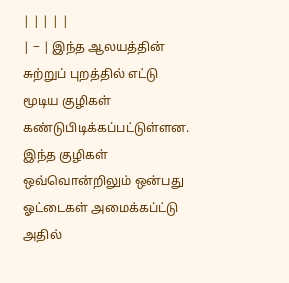| | | | |
| − | இந்த ஆலயத்தின் சுற்றுப் புறத்தில் எட்டு மூடிய குழிகள் கண்டுபிடிக்கப்பட்டுள்ளன. இந்த குழிகள் ஒவ்வொன்றிலும் ஒன்பது ஓட்டைகள் அமைக்கப்ட்டு அதில்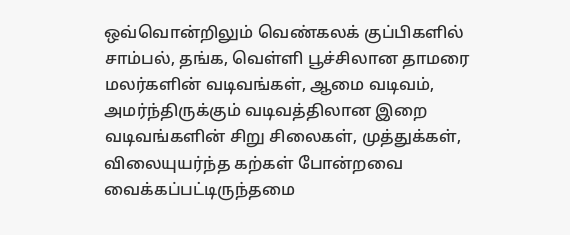ஒவ்வொன்றிலும் வெண்கலக் குப்பிகளில் சாம்பல், தங்க, வெள்ளி பூச்சிலான தாமரை மலர்களின் வடிவங்கள், ஆமை வடிவம், அமர்ந்திருக்கும் வடிவத்திலான இறை வடிவங்களின் சிறு சிலைகள், முத்துக்கள், விலையுயர்ந்த கற்கள் போன்றவை வைக்கப்பட்டிருந்தமை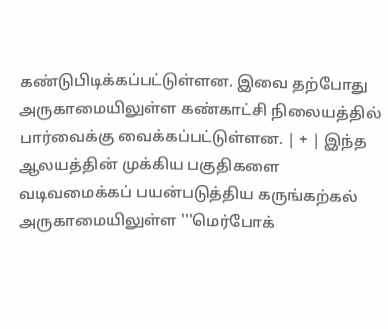கண்டுபிடிக்கப்பட்டுள்ளன. இவை தற்போது அருகாமையிலுள்ள கண்காட்சி நிலையத்தில் பார்வைக்கு வைக்கப்பட்டுள்ளன. | + | இந்த ஆலயத்தின் முக்கிய பகுதிகளை வடிவமைக்கப் பயன்படுத்திய கருங்கற்கல் அருகாமையிலுள்ள '''மெர்போக்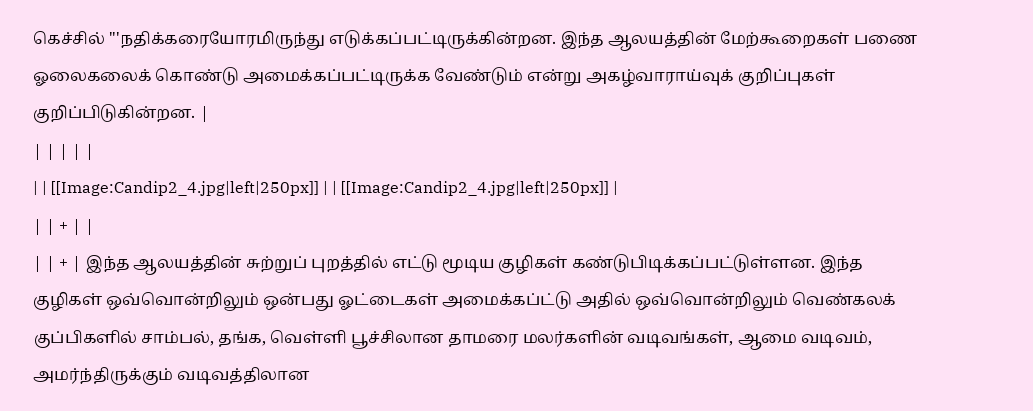கெச்சில் '''நதிக்கரையோரமிருந்து எடுக்கப்பட்டிருக்கின்றன. இந்த ஆலயத்தின் மேற்கூறைகள் பணை ஓலைகலைக் கொண்டு அமைக்கப்பட்டிருக்க வேண்டும் என்று அகழ்வாராய்வுக் குறிப்புகள் குறிப்பிடுகின்றன. |
| | | | |
| | [[Image:Candip2_4.jpg|left|250px]] | | [[Image:Candip2_4.jpg|left|250px]] |
| | + | |
| | + | இந்த ஆலயத்தின் சுற்றுப் புறத்தில் எட்டு மூடிய குழிகள் கண்டுபிடிக்கப்பட்டுள்ளன. இந்த குழிகள் ஒவ்வொன்றிலும் ஒன்பது ஓட்டைகள் அமைக்கப்ட்டு அதில் ஒவ்வொன்றிலும் வெண்கலக் குப்பிகளில் சாம்பல், தங்க, வெள்ளி பூச்சிலான தாமரை மலர்களின் வடிவங்கள், ஆமை வடிவம், அமர்ந்திருக்கும் வடிவத்திலான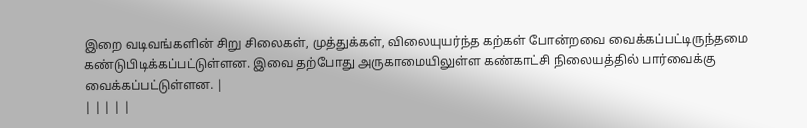இறை வடிவங்களின் சிறு சிலைகள், முத்துக்கள், விலையுயர்ந்த கற்கள் போன்றவை வைக்கப்பட்டிருந்தமை கண்டுபிடிக்கப்பட்டுள்ளன. இவை தற்போது அருகாமையிலுள்ள கண்காட்சி நிலையத்தில் பார்வைக்கு வைக்கப்பட்டுள்ளன. |
| | | | |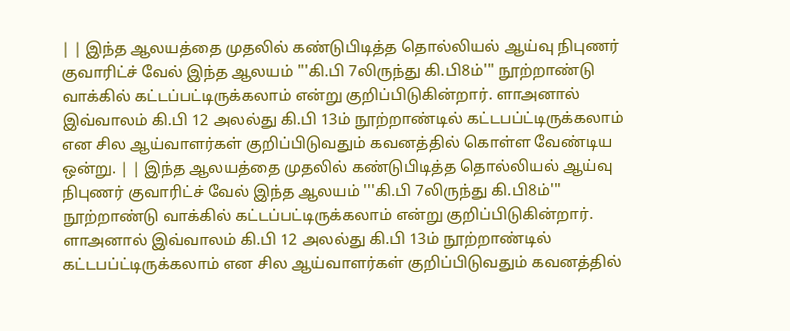| | இந்த ஆலயத்தை முதலில் கண்டுபிடித்த தொல்லியல் ஆய்வு நிபுணர் குவாரிட்ச் வேல் இந்த ஆலயம் '''கி.பி 7லிருந்து கி.பி8ம்''' நூற்றாண்டு வாக்கில் கட்டப்பட்டிருக்கலாம் என்று குறிப்பிடுகின்றார். ளாஅனால் இவ்வாலம் கி.பி 12 அலல்து கி.பி 13ம் நூற்றாண்டில் கட்டபப்ட்டிருக்கலாம் என சில ஆய்வாளர்கள் குறிப்பிடுவதும் கவனத்தில் கொள்ள வேண்டிய ஒன்று. | | இந்த ஆலயத்தை முதலில் கண்டுபிடித்த தொல்லியல் ஆய்வு நிபுணர் குவாரிட்ச் வேல் இந்த ஆலயம் '''கி.பி 7லிருந்து கி.பி8ம்''' நூற்றாண்டு வாக்கில் கட்டப்பட்டிருக்கலாம் என்று குறிப்பிடுகின்றார். ளாஅனால் இவ்வாலம் கி.பி 12 அலல்து கி.பி 13ம் நூற்றாண்டில் கட்டபப்ட்டிருக்கலாம் என சில ஆய்வாளர்கள் குறிப்பிடுவதும் கவனத்தில்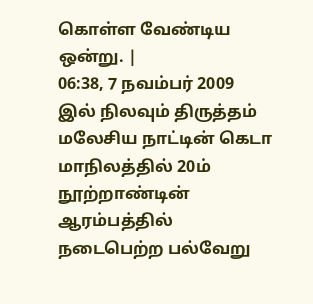கொள்ள வேண்டிய ஒன்று. |
06:38, 7 நவம்பர் 2009 இல் நிலவும் திருத்தம்
மலேசிய நாட்டின் கெடா மாநிலத்தில் 20ம் நூற்றாண்டின் ஆரம்பத்தில் நடைபெற்ற பல்வேறு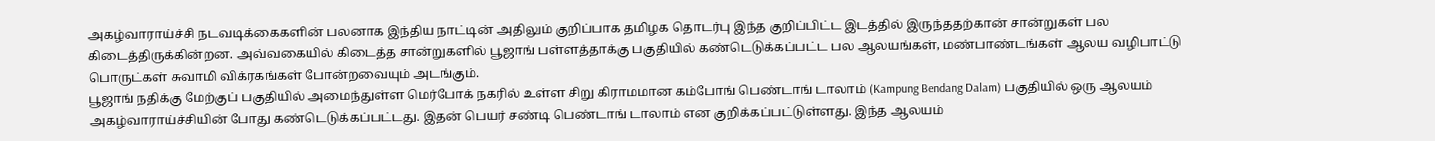அகழ்வாராய்ச்சி நடவடிக்கைகளின் பலனாக இந்திய நாட்டின் அதிலும் குறிப்பாக தமிழக தொடர்பு இந்த குறிப்பிட்ட இடத்தில் இருந்ததற்கான் சான்றுகள் பல கிடைத்திருக்கின்றன. அவ்வகையில் கிடைத்த சான்றுகளில் பூஜாங் பள்ளத்தாக்கு பகுதியில் கண்டெடுக்கப்பட்ட பல ஆலயங்கள், மண்பாண்டங்கள் ஆலய வழிபாட்டு பொருட்கள் சுவாமி விக்ரகங்கள் போன்றவையும் அடங்கும்.
பூஜாங் நதிக்கு மேற்குப் பகுதியில் அமைந்துள்ள மெர்போக் நகரில் உள்ள சிறு கிராமமான கம்போங் பெண்டாங் டாலாம் (Kampung Bendang Dalam) பகுதியில் ஒரு ஆலயம் அகழ்வாராய்ச்சியின் போது கண்டெடுக்கப்பட்டது. இதன் பெயர் சண்டி பெண்டாங் டாலாம் என குறிக்கப்பட்டுள்ளது. இந்த ஆலயம்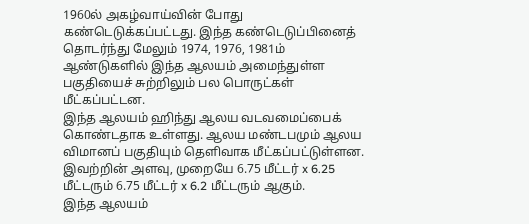1960ல் அகழ்வாய்வின் போது கண்டெடுக்கப்பட்டது. இந்த கண்டெடுப்பினைத் தொடர்ந்து மேலும் 1974, 1976, 1981ம் ஆண்டுகளில் இந்த ஆலயம் அமைந்துள்ள பகுதியைச் சுற்றிலும் பல பொருட்கள் மீட்கப்பட்டன.
இந்த ஆலயம் ஹிந்து ஆலய வடவமைப்பைக் கொண்டதாக உள்ளது. ஆலய மண்டபமும் ஆலய விமானப் பகுதியும் தெளிவாக மீட்கப்பட்டுள்ளன. இவற்றின் அளவு, முறையே 6.75 மீட்டர் x 6.25 மீட்டரும் 6.75 மீட்டர் x 6.2 மீட்டரும் ஆகும்.
இந்த ஆலயம்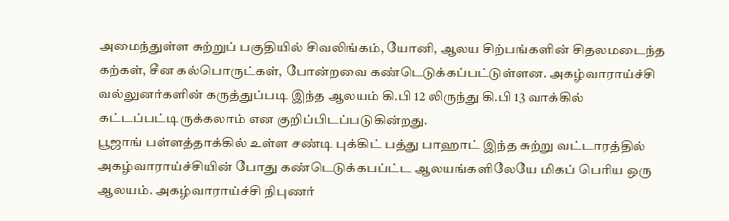அமைந்துள்ள சுற்றுப் பகுதியில் சிவலிங்கம், யோனி, ஆலய சிற்பங்களின் சிதலமடைந்த கற்கள், சீன கல்பொருட்கள், போன்றவை கண்டெடுக்கப்பட்டுள்ளன. அகழ்வாராய்ச்சி வல்லுனர்களின் கருத்துப்படி இந்த ஆலயம் கி.பி 12 லிருந்து கி.பி 13 வாக்கில் கட்டப்பட்டிருக்கலாம் என குறிப்பிடப்படுகின்றது.
பூஜாங் பள்ளத்தாக்கில் உள்ள சண்டி புக்கிட் பத்து பாஹாட் இந்த சுற்று வட்டாரத்தில் அகழ்வாராய்ச்சியின் போது கண்டெடுக்கபப்ட்ட ஆலயங்களிலேயே மிகப் பெரிய ஒரு ஆலயம். அகழ்வாராய்ச்சி நிபுணர்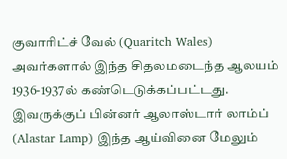குவாரிட்ச் வேல் (Quaritch Wales) அவர்களால் இந்த சிதலமடைந்த ஆலயம் 1936-1937ல் கண்டெடுக்கப்பட்டது. இவருக்குப் பின்னர் ஆலாஸ்டார் லாம்ப் (Alastar Lamp) இந்த ஆய்வினை மேலும்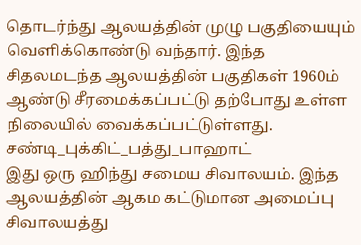தொடர்ந்து ஆலயத்தின் முழு பகுதியையும் வெளிக்கொண்டு வந்தார். இந்த சிதலமடந்த ஆலயத்தின் பகுதிகள் 1960ம் ஆண்டு சீரமைக்கப்பட்டு தற்போது உள்ள நிலையில் வைக்கப்பட்டுள்ளது.
சண்டி_புக்கிட்_பத்து_பாஹாட்
இது ஒரு ஹிந்து சமைய சிவாலயம். இந்த ஆலயத்தின் ஆகம கட்டுமான அமைப்பு சிவாலயத்து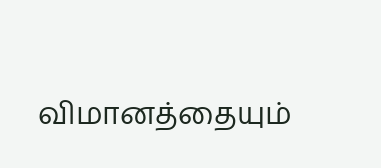விமானத்தையும்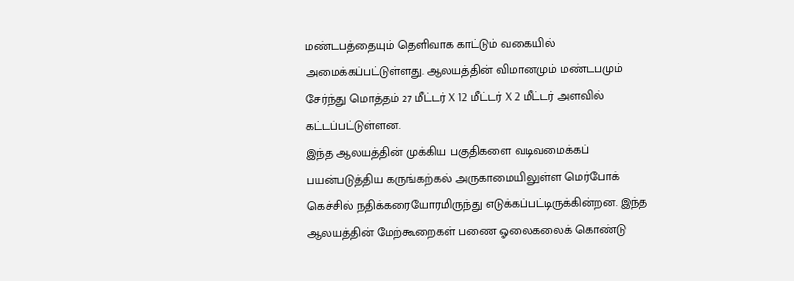மண்டபத்தையும் தெளிவாக காட்டும் வகையில் அமைக்கப்பட்டுள்ளது. ஆலயத்தின் விமானமும் மண்டபமும் சேர்ந்து மொத்தம் 27 மீட்டர் X 12 மீட்டர் X 2 மீட்டர் அளவில் கட்டப்பட்டுள்ளன.
இந்த ஆலயத்தின் முக்கிய பகுதிகளை வடிவமைக்கப் பயன்படுத்திய கருங்கற்கல் அருகாமையிலுள்ள மெர்போக் கெச்சில் நதிக்கரையோரமிருந்து எடுக்கப்பட்டிருக்கின்றன. இந்த ஆலயத்தின் மேற்கூறைகள் பணை ஓலைகலைக் கொண்டு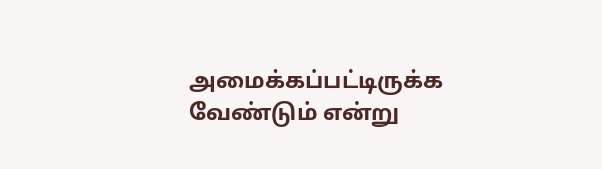அமைக்கப்பட்டிருக்க வேண்டும் என்று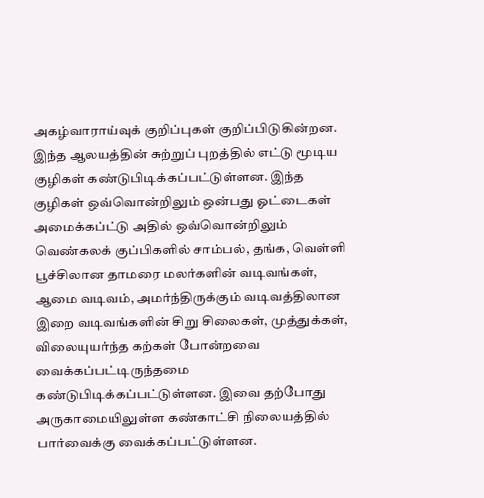அகழ்வாராய்வுக் குறிப்புகள் குறிப்பிடுகின்றன.
இந்த ஆலயத்தின் சுற்றுப் புறத்தில் எட்டு மூடிய குழிகள் கண்டுபிடிக்கப்பட்டுள்ளன. இந்த குழிகள் ஒவ்வொன்றிலும் ஒன்பது ஓட்டைகள் அமைக்கப்ட்டு அதில் ஒவ்வொன்றிலும் வெண்கலக் குப்பிகளில் சாம்பல், தங்க, வெள்ளி பூச்சிலான தாமரை மலர்களின் வடிவங்கள், ஆமை வடிவம், அமர்ந்திருக்கும் வடிவத்திலான இறை வடிவங்களின் சிறு சிலைகள், முத்துக்கள், விலையுயர்ந்த கற்கள் போன்றவை வைக்கப்பட்டிருந்தமை கண்டுபிடிக்கப்பட்டுள்ளன. இவை தற்போது அருகாமையிலுள்ள கண்காட்சி நிலையத்தில் பார்வைக்கு வைக்கப்பட்டுள்ளன.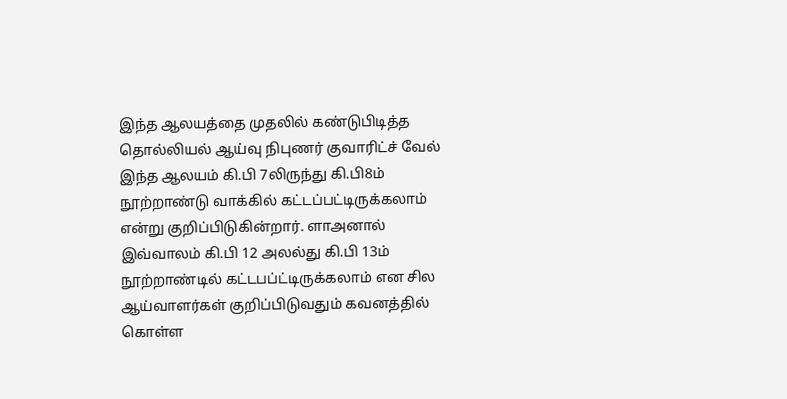இந்த ஆலயத்தை முதலில் கண்டுபிடித்த தொல்லியல் ஆய்வு நிபுணர் குவாரிட்ச் வேல் இந்த ஆலயம் கி.பி 7லிருந்து கி.பி8ம் நூற்றாண்டு வாக்கில் கட்டப்பட்டிருக்கலாம் என்று குறிப்பிடுகின்றார். ளாஅனால் இவ்வாலம் கி.பி 12 அலல்து கி.பி 13ம் நூற்றாண்டில் கட்டபப்ட்டிருக்கலாம் என சில ஆய்வாளர்கள் குறிப்பிடுவதும் கவனத்தில் கொள்ள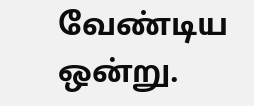வேண்டிய ஒன்று.